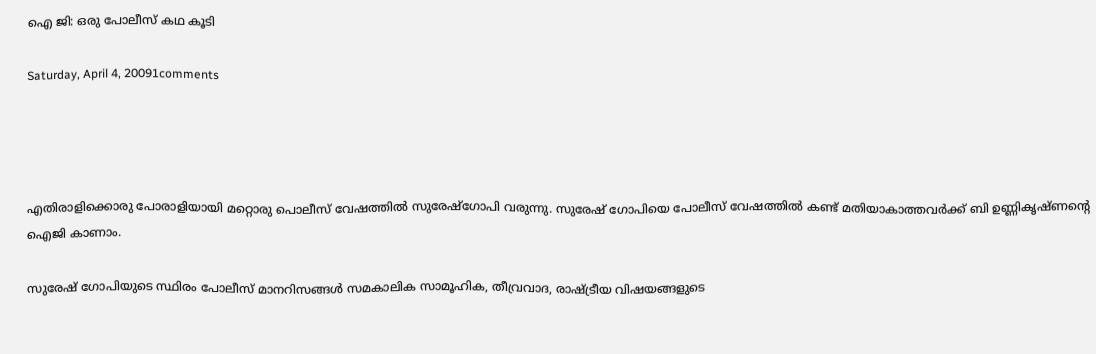ഐ ജി: ഒരു പോലീസ്‌ കഥ കൂടി

Saturday, April 4, 20091comments




എതിരാളിക്കൊരു പോരാളിയായി മറ്റൊരു പൊലീസ്‌ വേഷത്തില്‍ സുരേഷ്‌ഗോപി വരുന്നു. സുരേഷ്‌ ഗോപിയെ പോലീസ്‌ വേഷത്തില്‍ കണ്ട്‌ മതിയാകാത്തവര്‍ക്ക്‌ ബി ഉണ്ണികൃഷ്‌ണന്‍റെ ഐജി കാണാം.

സുരേഷ്‌ ഗോപിയുടെ സ്ഥിരം പോലീസ്‌ മാനറിസങ്ങള്‍ സമകാലിക സാമൂഹിക, തീവ്രവാദ, രാഷ്‌ട്രീയ വിഷയങ്ങളുടെ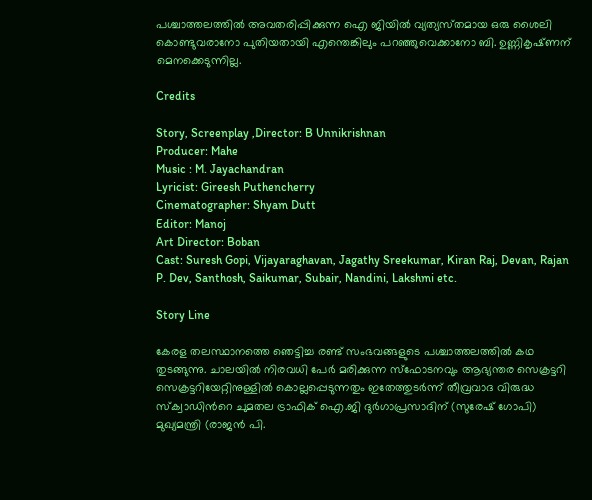പശ്ചാത്തലത്തില്‍ അവതരിപ്പിക്കുന്ന ഐ ജിയില്‍ വ്യത്യസ്‌തമായ ഒരു ശൈലി കൊണ്ടുവരാനോ പുതിയതായി എന്തെങ്കിലും പറഞ്ഞുവെക്കാനോ ബി. ഉണ്ണികൃഷ്‌ണന്‌ മെനക്കെടുന്നില്ല.

Credits

Story, Screenplay ,Director: B Unnikrishnan
Producer: Mahe
Music : M. Jayachandran
Lyricist: Gireesh Puthencherry
Cinematographer: Shyam Dutt
Editor: Manoj
Art Director: Boban
Cast: Suresh Gopi, Vijayaraghavan, Jagathy Sreekumar, Kiran Raj, Devan, Rajan P. Dev, Santhosh, Saikumar, Subair, Nandini, Lakshmi etc.

Story Line

കേരള തലസ്ഥാനത്തെ ഞെട്ടിച്ച രണ്ട്‌ സംഭവങ്ങളുടെ പശ്ചാത്തലത്തില്‍ കഥ തുടങ്ങുന്നു. ചാലയില്‍ നിരവധി പേര്‍ മരിക്കുന്ന സ്‌ഫോടനവും ആഭ്യന്തര സെക്രട്ടറി സെക്രട്ടറിയേറ്റിനുള്ളില്‍ കൊല്ലപ്പെടുന്നതും ഇതേത്തുടര്‍ന്ന്‌ തീവ്രവാദ വിരുദ്ധ സ്‌ക്വാഡിന്‍റെ ചുമതല ട്രാഫിക്‌ ഐ.ജി ദുര്‍ഗാപ്രസാദിന്‌ (സുരേഷ്‌ ഗോപി) മുഖ്യമന്ത്രി (രാജന്‍ പി.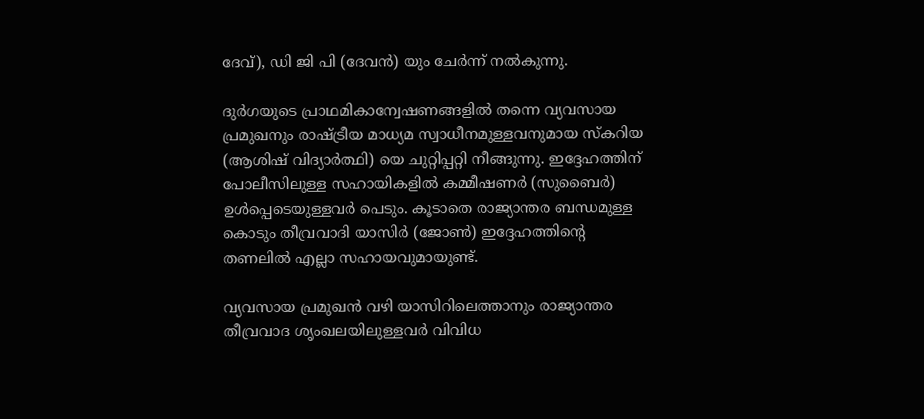ദേവ്‌), ഡി ജി പി (ദേവന്‍) യും ചേര്‍ന്ന്‌ നല്‍കുന്നു.

ദുര്‍ഗയുടെ പ്രാഥമികാന്വേഷണങ്ങളില്‍ തന്നെ വ്യവസായ പ്രമുഖനും രാഷ്‌ട്രീയ മാധ്യമ സ്വാധീനമുള്ളവനുമായ സ്‌കറിയ (ആശിഷ്‌ വിദ്യാര്‍ത്ഥി) യെ ചുറ്റിപ്പറ്റി നീങ്ങുന്നു. ഇദ്ദേഹത്തിന്‌ പോലീസിലുള്ള സഹായികളില്‍ കമ്മീഷണര്‍ (സുബൈര്‍) ഉള്‍പ്പെടെയുള്ളവര്‍ പെടും. കൂടാതെ രാജ്യാന്തര ബന്ധമുള്ള കൊടും തീവ്രവാദി യാസിര്‍ (ജോണ്‍) ഇദ്ദേഹത്തിന്‍റെ തണലില്‍ എല്ലാ സഹായവുമായുണ്ട്‌.

വ്യവസായ പ്രമുഖന്‍ വഴി യാസിറിലെത്താനും രാജ്യാന്തര തീവ്രവാദ ശൃംഖലയിലുള്ളവര്‍ വിവിധ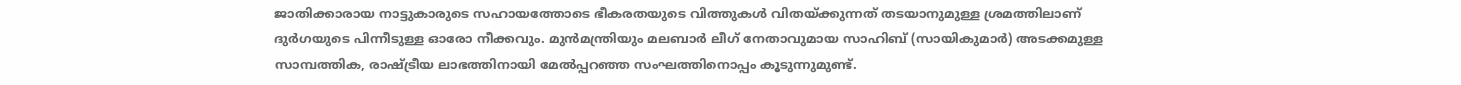ജാതിക്കാരായ നാട്ടുകാരുടെ സഹായത്തോടെ ഭീകരതയുടെ വിത്തുകള്‍ വിതയ്‌ക്കുന്നത്‌ തടയാനുമുള്ള ശ്രമത്തിലാണ്‌ ദുര്‍ഗയുടെ പിന്നീടുള്ള ഓരോ നീക്കവും. മുന്‍മന്ത്രിയും മലബാര്‍ ലീഗ്‌ നേതാവുമായ സാഹിബ്‌ (സായികുമാര്‍) അടക്കമുള്ള സാമ്പത്തിക, രാഷ്‌ട്രീയ ലാഭത്തിനായി മേല്‍പ്പറഞ്ഞ സംഘത്തിനൊപ്പം കൂടുന്നുമുണ്ട്‌.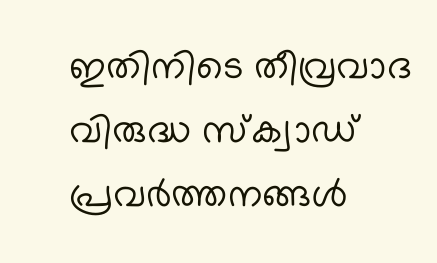ഇതിനിടെ തീവ്രവാദ വിരുദ്ധ സ്‌ക്വാഡ്‌ പ്രവര്‍ത്തനങ്ങള്‍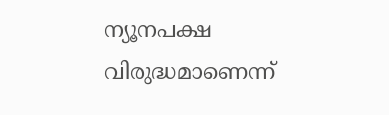ന്യൂനപക്ഷ വിരുദ്ധമാണെന്ന്‌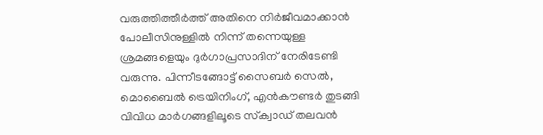വരുത്തിത്തീര്‍ത്ത്‌ അതിനെ നിര്‍ജീവമാക്കാന്‍ പോലീസിനുള്ളില്‍ നിന്ന്‌ തന്നെയുള്ള ശ്രമങ്ങളെയും ദുര്‍ഗാപ്രസാദിന്‌ നേരിടേണ്ടി വരുന്നു. പിന്നീടങ്ങോട്ട്‌ സൈബര്‍ സെല്‍, മൊബൈല്‍ ട്രെയിനിംഗ്‌, എന്‍കൗണ്ടര്‍ തുടങ്ങി വിവിധ മാര്‍ഗങ്ങളിലൂടെ സ്‌ക്വാഡ്‌ തലവന്‍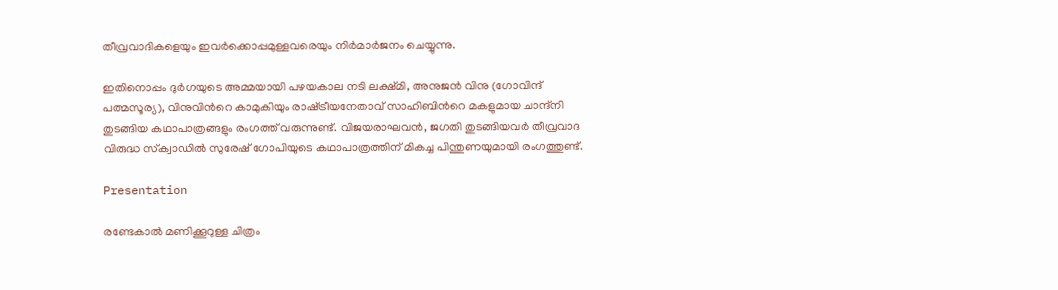തീവ്രവാദികളെയും ഇവര്‍ക്കൊപ്പമുള്ളവരെയും നിര്‍മാര്‍ജനം ചെയ്യുന്നു.

ഇതിനൊപ്പം ദുര്‍ഗയുടെ അമ്മയായി പഴയകാല നടി ലക്ഷ്‌മി, അനുജന്‍ വിനു (ഗോവിന്ദ്‌ പത്മസൂര്യ), വിനുവിന്‍റെ കാമുകിയും രാഷ്‌ട്രീയനേതാവ്‌ സാഹിബിന്‍റെ മകളുമായ ചാന്ദ്‌നി തുടങ്ങിയ കഥാപാത്രങ്ങളും രംഗത്ത്‌ വരുന്നുണ്ട്‌. വിജയരാഘവന്‍, ജഗതി തുടങ്ങിയവര്‍ തീവ്രവാദ വിരുദ്ധ സ്‌ക്വാഡില്‍ സുരേഷ്‌ ഗോപിയുടെ കഥാപാത്രത്തിന്‌ മികച്ച പിന്തുണയുമായി രംഗത്തുണ്ട്‌.

Presentation

രണ്ടേകാല്‍ മണിക്കൂറുള്ള ചിത്രം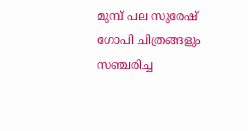മുമ്പ്‌ പല സുരേഷ്‌ ഗോപി ചിത്രങ്ങളും സഞ്ചരിച്ച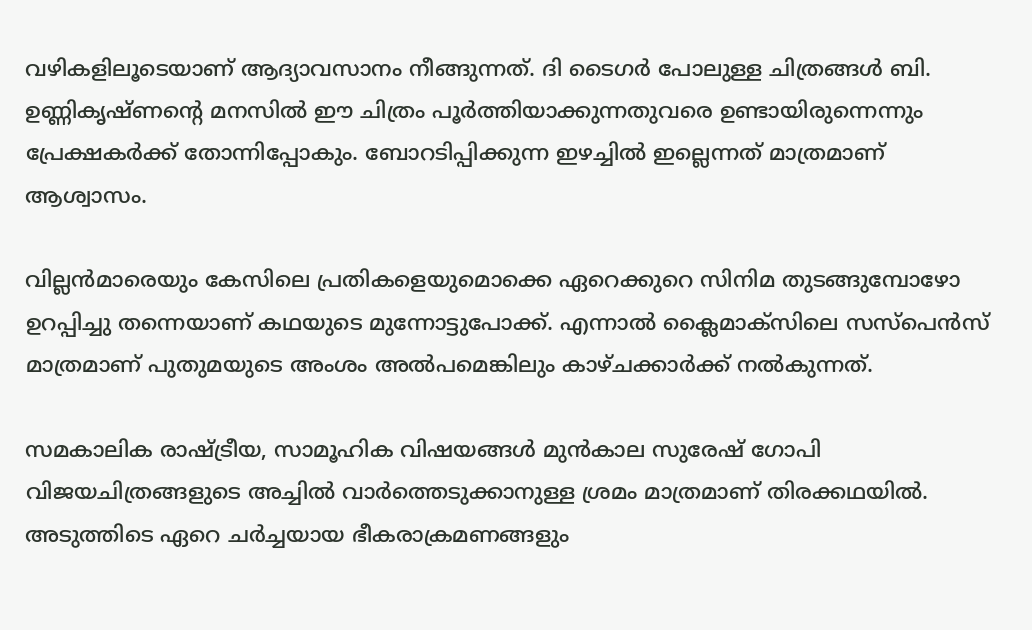വഴികളിലൂടെയാണ്‌ ആദ്യാവസാനം നീങ്ങുന്നത്‌. ദി ടൈഗര്‍ പോലുള്ള ചിത്രങ്ങള്‍ ബി. ഉണ്ണികൃഷ്‌ണന്‍റെ മനസില്‍ ഈ ചിത്രം പൂര്‍ത്തിയാക്കുന്നതുവരെ ഉണ്ടായിരുന്നെന്നും പ്രേക്ഷകര്‍ക്ക്‌ തോന്നിപ്പോകും. ബോറടിപ്പിക്കുന്ന ഇഴച്ചില്‍ ഇല്ലെന്നത്‌ മാത്രമാണ്‌ ആശ്വാസം.

വില്ലന്‍മാരെയും കേസിലെ പ്രതികളെയുമൊക്കെ ഏറെക്കുറെ സിനിമ തുടങ്ങുമ്പോഴോ ഉറപ്പിച്ചു തന്നെയാണ്‌ കഥയുടെ മുന്നോട്ടുപോക്ക്‌. എന്നാല്‍ ക്ലൈമാക്‌സിലെ സസ്‌പെന്‍സ്‌ മാത്രമാണ്‌ പുതുമയുടെ അംശം അല്‍പമെങ്കിലും കാഴ്‌ചക്കാര്‍ക്ക്‌ നല്‍കുന്നത്‌.

സമകാലിക രാഷ്‌ട്രീയ, സാമൂഹിക വിഷയങ്ങള്‍ മുന്‍കാല സുരേഷ്‌ ഗോപി വിജയചിത്രങ്ങളുടെ അച്ചില്‍ വാര്‍ത്തെടുക്കാനുള്ള ശ്രമം മാത്രമാണ്‌ തിരക്കഥയില്‍. അടുത്തിടെ ഏറെ ചര്‍ച്ചയായ ഭീകരാക്രമണങ്ങളും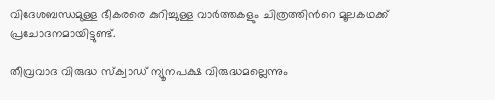വിദേശബന്ധമുള്ള ഭീകരരെ കുറിച്ചുള്ള വാര്‍ത്തകളും ചിത്രത്തിന്‍റെ മൂലകഥക്ക്‌ പ്രചോദനമായിട്ടുണ്ട്‌.

തീവ്രവാദ വിരുദ്ധ സ്‌ക്വാഡ്‌ ന്യൂനപക്ഷ വിരുദ്ധമല്ലെന്നും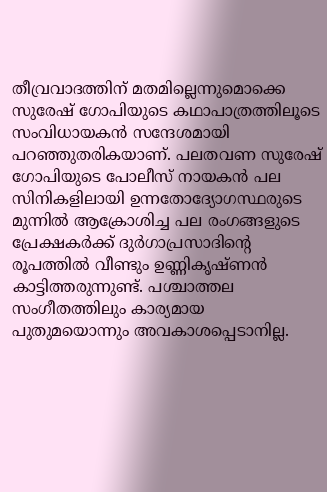തീവ്രവാദത്തിന്‌ മതമില്ലെന്നുമൊക്കെ സുരേഷ്‌ ഗോപിയുടെ കഥാപാത്രത്തിലൂടെ സംവിധായകന്‍ സന്ദേശമായി പറഞ്ഞുതരികയാണ്‌. പലതവണ സുരേഷ്‌ ഗോപിയുടെ പോലീസ്‌ നായകന്‍ പല സിനികളിലായി ഉന്നതോദ്യോഗസ്ഥരുടെ മുന്നില്‍ ആക്രോശിച്ച പല രംഗങ്ങളുടെ പ്രേക്ഷകര്‍ക്ക്‌ ദുര്‍ഗാപ്രസാദിന്‍റെ രൂപത്തില്‍ വീണ്ടും ഉണ്ണികൃഷ്‌ണന്‍ കാട്ടിത്തരുന്നുണ്ട്‌. പശ്ചാത്തല സംഗീതത്തിലും കാര്യമായ പുതുമയൊന്നും അവകാശപ്പെടാനില്ല.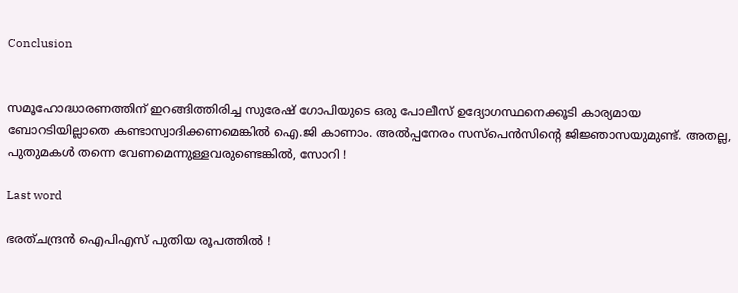Conclusion


സമൂഹോദ്ധാരണത്തിന്‌ ഇറങ്ങിത്തിരിച്ച സുരേഷ്‌ ഗോപിയുടെ ഒരു പോലീസ്‌ ഉദ്യോഗസ്ഥനെക്കൂടി കാര്യമായ ബോറടിയില്ലാതെ കണ്ടാസ്വാദിക്കണമെങ്കില്‍ ഐ.ജി കാണാം. അല്‍പ്പനേരം സസ്‌പെന്‍സിന്‍റെ ജിജ്ഞാസയുമുണ്ട്‌. അതല്ല, പുതുമകള്‍ തന്നെ വേണമെന്നുള്ളവരുണ്ടെങ്കില്‍, സോറി !

Last word

ഭരത്‌ചന്ദ്രന്‍ ഐപിഎസ്‌ പുതിയ രൂപത്തില്‍ !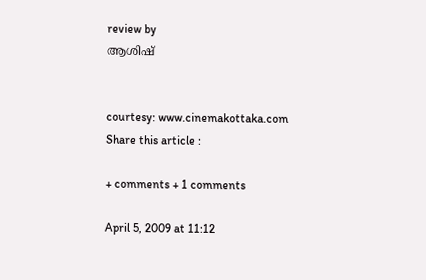review by
ആശിഷ്


courtesy: www.cinemakottaka.com
Share this article :

+ comments + 1 comments

April 5, 2009 at 11:12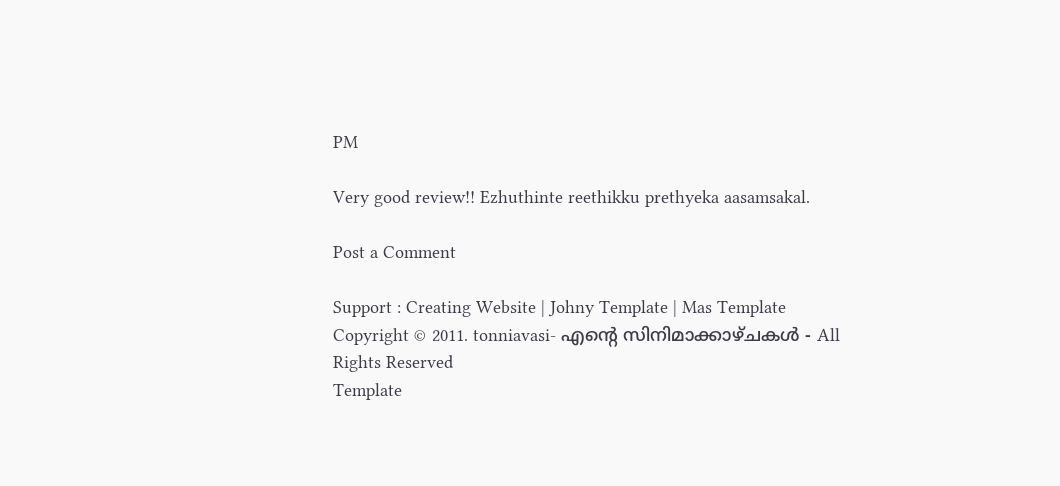PM

Very good review!! Ezhuthinte reethikku prethyeka aasamsakal.

Post a Comment

Support : Creating Website | Johny Template | Mas Template
Copyright © 2011. tonniavasi- എന്‍റെ സിനിമാക്കാഴ്ചകള്‍ - All Rights Reserved
Template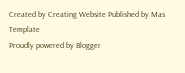Created by Creating Website Published by Mas Template
Proudly powered by Blogger